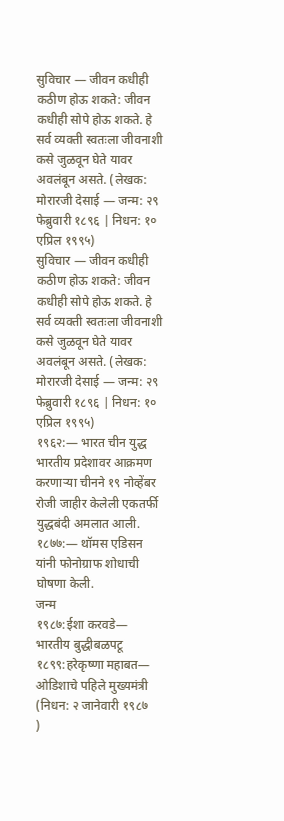सुविचार — जीवन कधीही कठीण होऊ शकते: जीवन कधीही सोपे होऊ शकते. हे सर्व व्यक्ती स्वतःला जीवनाशी कसे जुळवून घेते यावर अवलंबून असते. (लेखक: मोरारजी देसाई — जन्म: २९ फेब्रुवारी १८९६ | निधन: १० एप्रिल १९९५)
सुविचार — जीवन कधीही कठीण होऊ शकते: जीवन कधीही सोपे होऊ शकते. हे सर्व व्यक्ती स्वतःला जीवनाशी कसे जुळवून घेते यावर अवलंबून असते. (लेखक: मोरारजी देसाई — जन्म: २९ फेब्रुवारी १८९६ | निधन: १० एप्रिल १९९५)
१९६२:— भारत चीन युद्ध भारतीय प्रदेशावर आक्रमण करणाऱ्या चीनने १९ नोव्हेंबर रोजी जाहीर केलेली एकतर्फी युद्धबंदी अमलात आली.
१८७७:— थॉमस एडिसन यांनी फोनोग्राफ शोधाची घोषणा केली.
जन्म
१९८७:ईशा करवडे— भारतीय बुद्धीबळपटू
१८९९:हरेकृष्णा महाबत— ओडिशाचे पहिले मुख्यमंत्री
(निधन: २ जानेवारी १९८७
)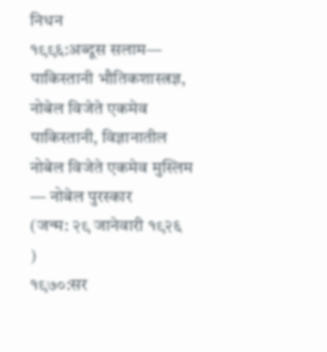निधन
१९९६:अब्दूस सलाम— पाकिस्तानी भौतिकशास्त्रज्ञ, नोबेल विजेते एकमेव पाकिस्तानी, विज्ञानातील नोबेल विजेते एकमेव मुस्लिम — नोबेल पुरस्कार
(जन्म: २९ जानेवारी १९२६
)
१९७०:सर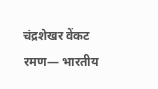चंद्रशेखर वेंकट रमण— भारतीय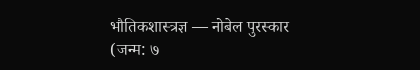भौतिकशास्त्रज्ञ — नोबेल पुरस्कार
(जन्म: ७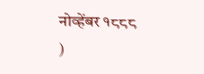नोव्हेंबर १८८८
)